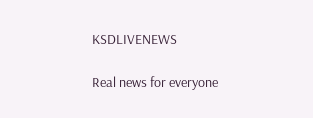KSDLIVENEWS

Real news for everyone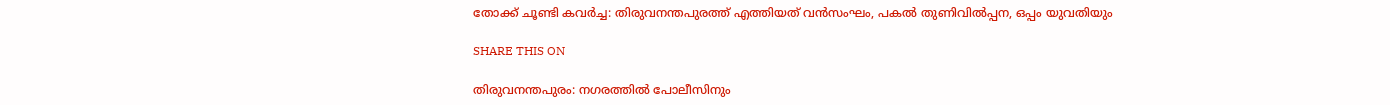തോക്ക് ചൂണ്ടി കവര്‍ച്ച: തിരുവനന്തപുരത്ത് എത്തിയത് വന്‍സംഘം, പകല്‍ തുണിവില്‍പ്പന, ഒപ്പം യുവതിയും

SHARE THIS ON

തിരുവനന്തപുരം: നഗരത്തില്‍ പോലീസിനും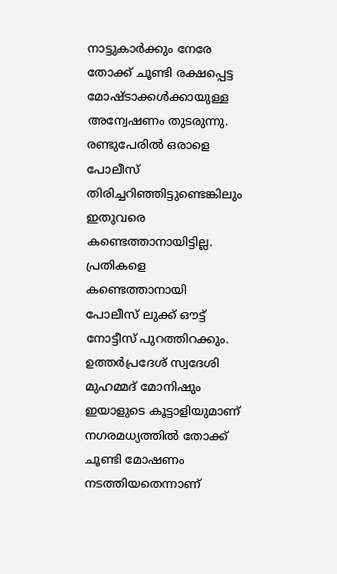നാട്ടുകാര്‍ക്കും നേരേ തോക്ക് ചൂണ്ടി രക്ഷപ്പെട്ട മോഷ്ടാക്കള്‍ക്കായുള്ള അന്വേഷണം തുടരുന്നു. രണ്ടുപേരില്‍ ഒരാളെ പോലീസ് തിരിച്ചറിഞ്ഞിട്ടുണ്ടെങ്കിലും ഇതുവരെ കണ്ടെത്താനായിട്ടില്ല. പ്രതികളെ കണ്ടെത്താനായി പോലീസ് ലുക്ക് ഔട്ട് നോട്ടീസ് പുറത്തിറക്കും. ഉത്തര്‍പ്രദേശ് സ്വദേശി മുഹമ്മദ് മോനിഷും ഇയാളുടെ കൂട്ടാളിയുമാണ് നഗരമധ്യത്തില്‍ തോക്ക് ചൂണ്ടി മോഷണം നടത്തിയതെന്നാണ്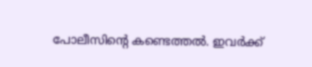പോലീസിന്റെ കണ്ടെത്തല്‍. ഇവര്‍ക്ക്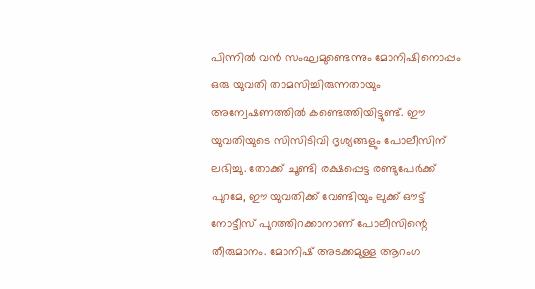പിന്നില്‍ വന്‍ സംഘമുണ്ടെന്നും മോനിഷിനൊപ്പം ഒരു യുവതി താമസിച്ചിരുന്നതായും അന്വേഷണത്തില്‍ കണ്ടെത്തിയിട്ടുണ്ട്. ഈ യുവതിയുടെ സിസിടിവി ദൃശ്യങ്ങളും പോലീസിന് ലഭിച്ചു. തോക്ക് ചൂണ്ടി രക്ഷപ്പെട്ട രണ്ടുപേര്‍ക്ക് പുറമേ, ഈ യുവതിക്ക് വേണ്ടിയും ലുക്ക് ഔട്ട് നോട്ടീസ് പുറത്തിറക്കാനാണ് പോലീസിന്റെ തീരുമാനം. മോനിഷ് അടക്കമുള്ള ആറംഗ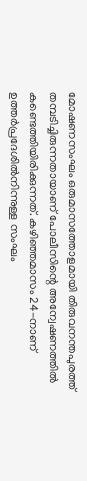മോഷണസംഘം ഒരുമാസത്തോളമായി തിരുവനന്തപുരത്ത് തമ്പടിച്ചിരുന്നതായാണ് പോലീസിന്റെ അന്വേഷണത്തില്‍ കണ്ടെത്തിയിരിക്കുന്നത്. കഴിഞ്ഞമാസം 24-നാണ് ഉത്തര്‍പ്രദേശില്‍നിന്നുള്ള സംഘം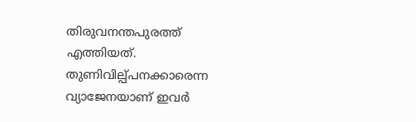തിരുവനന്തപുരത്ത് എത്തിയത്. തുണിവില്പ്പനക്കാരെന്ന വ്യാജേനയാണ് ഇവര്‍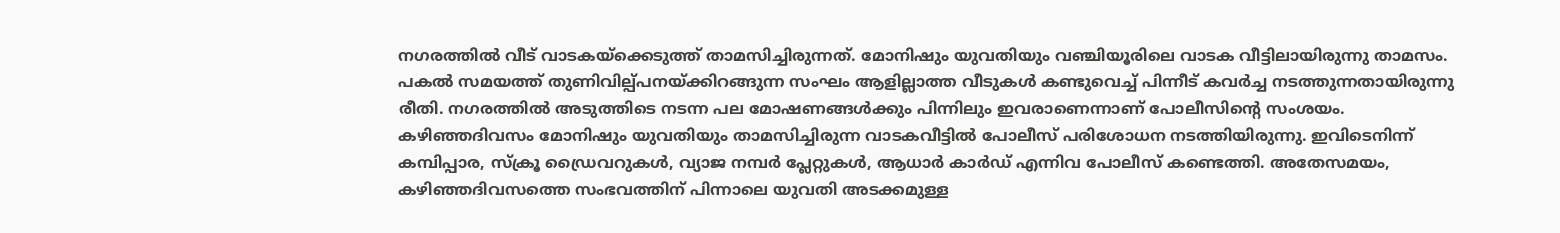നഗരത്തില്‍ വീട് വാടകയ്‌ക്കെടുത്ത് താമസിച്ചിരുന്നത്. മോനിഷും യുവതിയും വഞ്ചിയൂരിലെ വാടക വീട്ടിലായിരുന്നു താമസം. പകല്‍ സമയത്ത് തുണിവില്പ്പനയ്ക്കിറങ്ങുന്ന സംഘം ആളില്ലാത്ത വീടുകള്‍ കണ്ടുവെച്ച് പിന്നീട് കവര്‍ച്ച നടത്തുന്നതായിരുന്നു രീതി. നഗരത്തില്‍ അടുത്തിടെ നടന്ന പല മോഷണങ്ങള്‍ക്കും പിന്നിലും ഇവരാണെന്നാണ് പോലീസിന്റെ സംശയം. കഴിഞ്ഞദിവസം മോനിഷും യുവതിയും താമസിച്ചിരുന്ന വാടകവീട്ടില്‍ പോലീസ് പരിശോധന നടത്തിയിരുന്നു. ഇവിടെനിന്ന് കമ്പിപ്പാര, സ്‌ക്രൂ ഡ്രൈവറുകള്‍, വ്യാജ നമ്പര്‍ പ്ലേറ്റുകള്‍, ആധാര്‍ കാര്‍ഡ് എന്നിവ പോലീസ് കണ്ടെത്തി. അതേസമയം, കഴിഞ്ഞദിവസത്തെ സംഭവത്തിന് പിന്നാലെ യുവതി അടക്കമുള്ള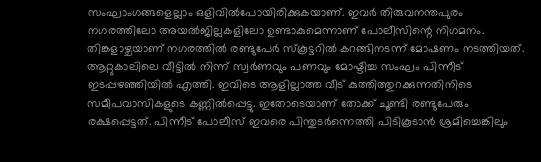സംഘാംഗങ്ങളെല്ലാം ഒളിവില്‍പോയിരിക്കുകയാണ്. ഇവര്‍ തിരുവനന്തപുരം നഗരത്തിലോ അയല്‍ജില്ലകളിലോ ഉണ്ടാകുമെന്നാണ് പോലീസിന്റെ നിഗമനം. തിങ്കളാഴ്ചയാണ് നഗരത്തില്‍ രണ്ടുപേര്‍ സ്‌കൂട്ടറില്‍ കറങ്ങിനടന്ന് മോഷണം നടത്തിയത്. ആറ്റുകാലിലെ വീട്ടില്‍ നിന്ന് സ്വര്‍ണവും പണവും മോഷ്ടിച്ച സംഘം പിന്നീട് ഇടപ്പഴഞ്ഞിയില്‍ എത്തി. ഇവിടെ ആളില്ലാത്ത വീട് കുത്തിത്തുറക്കുന്നതിനിടെ സമീപവാസികളുടെ കണ്ണില്‍പ്പെട്ടു. ഇതോടെയാണ് തോക്ക് ചൂണ്ടി രണ്ടുപേരും രക്ഷപ്പെട്ടത്. പിന്നീട് പോലീസ് ഇവരെ പിന്തുടര്‍ന്നെത്തി പിടികൂടാന്‍ ശ്രമിച്ചെങ്കിലും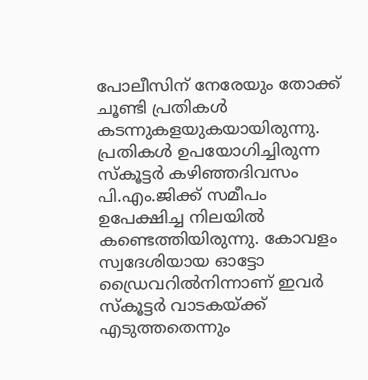പോലീസിന് നേരേയും തോക്ക് ചൂണ്ടി പ്രതികള്‍ കടന്നുകളയുകയായിരുന്നു. പ്രതികള്‍ ഉപയോഗിച്ചിരുന്ന സ്‌കൂട്ടര്‍ കഴിഞ്ഞദിവസം പി.എം.ജിക്ക് സമീപം ഉപേക്ഷിച്ച നിലയില്‍ കണ്ടെത്തിയിരുന്നു. കോവളം സ്വദേശിയായ ഓട്ടോ ഡ്രൈവറില്‍നിന്നാണ് ഇവര്‍ സ്‌കൂട്ടര്‍ വാടകയ്ക്ക് എടുത്തതെന്നും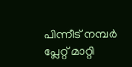പിന്നീട് നമ്പര്‍ പ്ലേറ്റ് മാറ്റി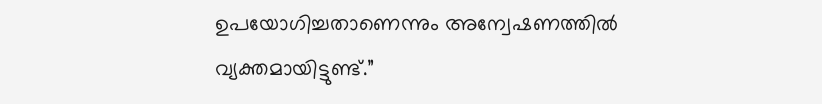ഉപയോഗിച്ചതാണെന്നും അന്വേഷണത്തില്‍ വ്യക്തമായിട്ടുണ്ട്.”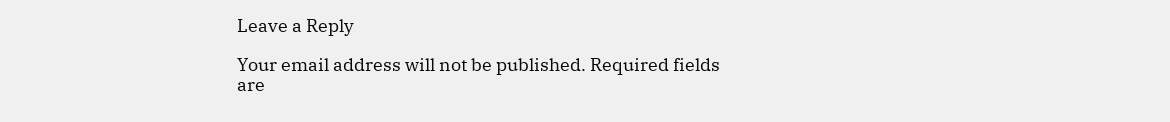Leave a Reply

Your email address will not be published. Required fields are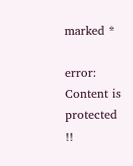marked *

error: Content is protected !!